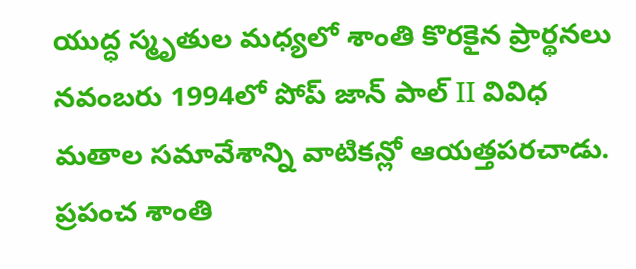యుద్ధ స్మృతుల మధ్యలో శాంతి కొరకైన ప్రార్థనలు
నవంబరు 1994లో పోప్ జాన్ పాల్ II వివిధ మతాల సమావేశాన్ని వాటికన్లో ఆయత్తపరచాడు. ప్రపంచ శాంతి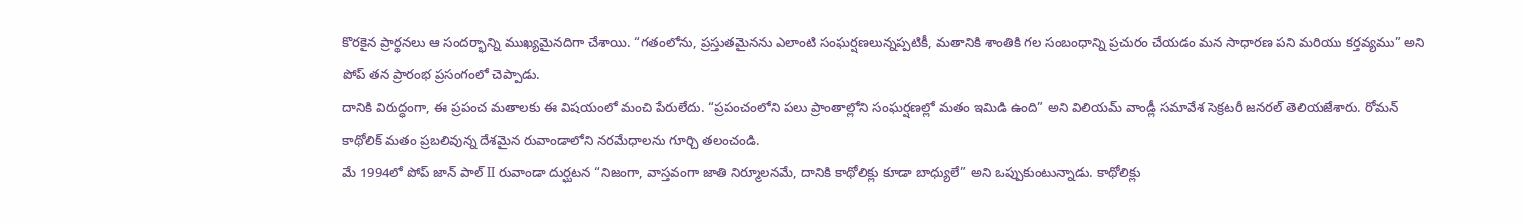కొరకైన ప్రార్థనలు ఆ సందర్భాన్ని ముఖ్యమైనదిగా చేశాయి. “గతంలోను, ప్రస్తుతమైనను ఎలాంటి సంఘర్షణలున్నప్పటికీ, మతానికి శాంతికి గల సంబంధాన్ని ప్రచురం చేయడం మన సాధారణ పని మరియు కర్తవ్యము” అని పోప్ తన ప్రారంభ ప్రసంగంలో చెప్పాడు.
దానికి విరుద్ధంగా, ఈ ప్రపంచ మతాలకు ఈ విషయంలో మంచి పేరులేదు. “ప్రపంచంలోని పలు ప్రాంతాల్లోని సంఘర్షణల్లో మతం ఇమిడి ఉంది” అని విలియమ్ వాండ్లీ సమావేశ సెక్రటరీ జనరల్ తెలియజేశారు. రోమన్ కాథోలిక్ మతం ప్రబలివున్న దేశమైన రువాండాలోని నరమేధాలను గూర్చి తలంచండి.
మే 1994లో పోప్ జాన్ పాల్ II రువాండా దుర్ఘటన “నిజంగా, వాస్తవంగా జాతి నిర్మూలనమే, దానికి కాథోలిక్లు కూడా బాధ్యులే” అని ఒప్పుకుంటున్నాడు. కాథోలిక్లు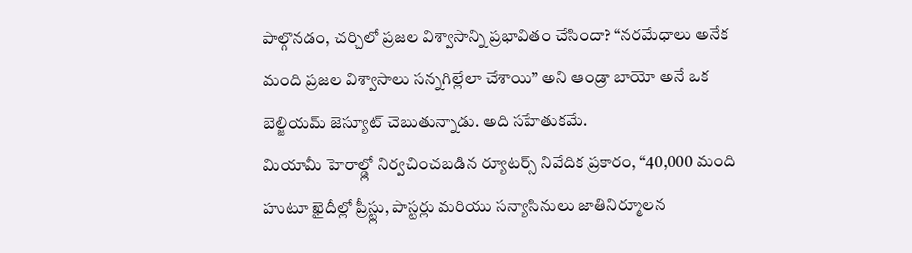పాల్గొనడం, చర్చిలో ప్రజల విశ్వాసాన్ని ప్రభావితం చేసిందా? “నరమేధాలు అనేక మంది ప్రజల విశ్వాసాలు సన్నగిల్లేలా చేశాయి” అని ఆండ్రా బాయో అనే ఒక బెల్జియమ్ జెస్యూట్ చెబుతున్నాడు. అది సహేతుకమే.
మియామీ హెరాల్డ్లో నిర్వచించబడిన ర్యూటర్స్ నివేదిక ప్రకారం, “40,000 మంది హుటూ ఖైదీల్లో ప్రీస్ట్లు, పాస్టర్లు మరియు సన్యాసినులు జాతినిర్మూలన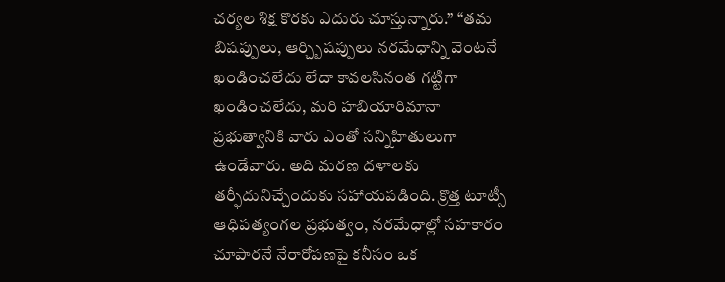చర్యల శిక్ష కొరకు ఎదురు చూస్తున్నారు.” “తమ బిషప్పులు, ఆర్చ్బిషప్పులు నరమేధాన్ని వెంటనే ఖండించలేదు లేదా కావలసినంత గట్టిగా ఖండించలేదు, మరి హబియారిమానా ప్రభుత్వానికి వారు ఎంతో సన్నిహితులుగా ఉండేవారు. అది మరణ దళాలకు తర్ఫీదునిచ్చేందుకు సహాయపడింది. క్రొత్త టూట్సీ ఆధిపత్యంగల ప్రభుత్వం, నరమేధాల్లో సహకారం చూపారనే నేరారోపణపై కనీసం ఒక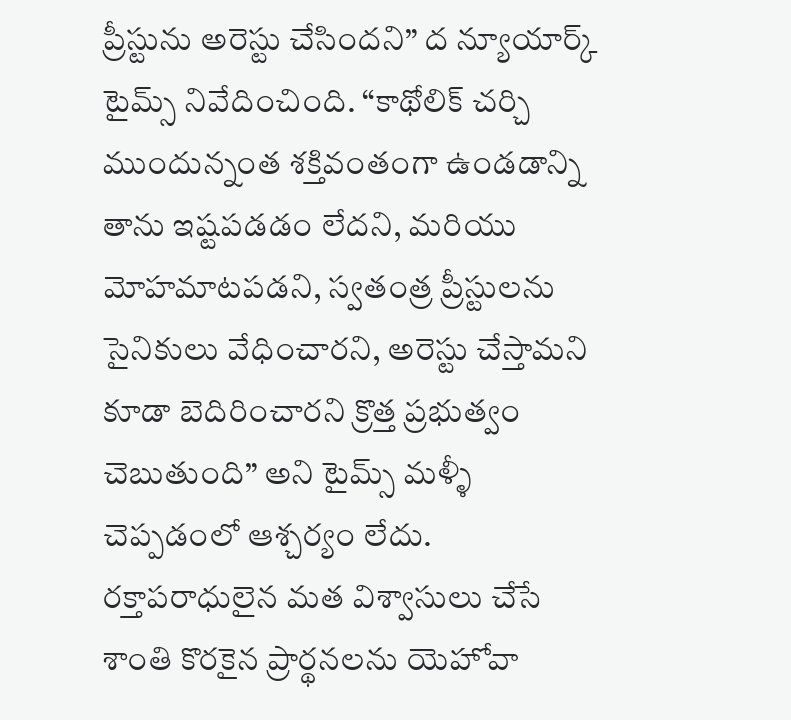ప్రీస్టును అరెస్టు చేసిందని” ద న్యూయార్క్ టైమ్స్ నివేదించింది. “కాథోలిక్ చర్చి ముందున్నంత శక్తివంతంగా ఉండడాన్ని తాను ఇష్టపడడం లేదని, మరియు మోహమాటపడని, స్వతంత్ర ప్రీస్టులను సైనికులు వేధించారని, అరెస్టు చేస్తామని కూడా బెదిరించారని క్రొత్త ప్రభుత్వం చెబుతుంది” అని టైమ్స్ మళ్ళీ చెప్పడంలో ఆశ్చర్యం లేదు.
రక్తాపరాధులైన మత విశ్వాసులు చేసే శాంతి కొరకైన ప్రార్థనలను యెహోవా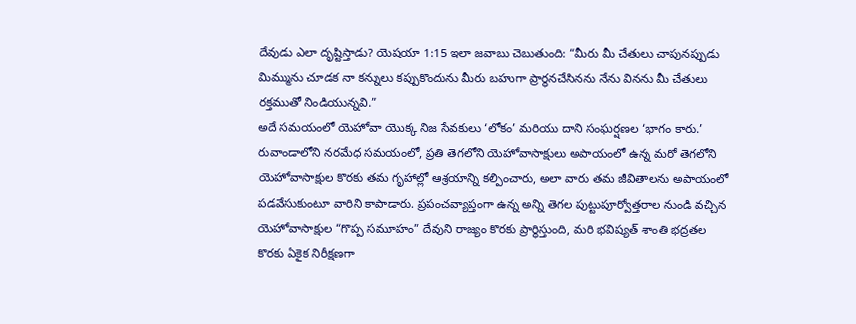దేవుడు ఎలా దృష్టిస్తాడు? యెషయా 1:15 ఇలా జవాబు చెబుతుంది: “మీరు మీ చేతులు చాపునప్పుడు మిమ్మును చూడక నా కన్నులు కప్పుకొందును మీరు బహుగా ప్రార్థనచేసినను నేను వినను మీ చేతులు రక్తముతో నిండియున్నవి.”
అదే సమయంలో యెహోవా యొక్క నిజ సేవకులు ‘లోకం’ మరియు దాని సంఘర్షణల ‘భాగం కారు.’ రువాండాలోని నరమేధ సమయంలో, ప్రతి తెగలోని యెహోవాసాక్షులు అపాయంలో ఉన్న మరో తెగలోని యెహోవాసాక్షుల కొరకు తమ గృహాల్లో ఆశ్రయాన్ని కల్పించారు, అలా వారు తమ జీవితాలను అపాయంలో పడవేసుకుంటూ వారిని కాపాడారు. ప్రపంచవ్యాప్తంగా ఉన్న అన్ని తెగల పుట్టుపూర్వోత్తరాల నుండి వచ్చిన యెహోవాసాక్షుల “గొప్ప సమూహం” దేవుని రాజ్యం కొరకు ప్రార్థిస్తుంది, మరి భవిష్యత్ శాంతి భద్రతల కొరకు ఏకైక నిరీక్షణగా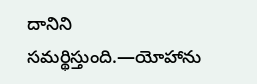దానిని సమర్థిస్తుంది.—యోహాను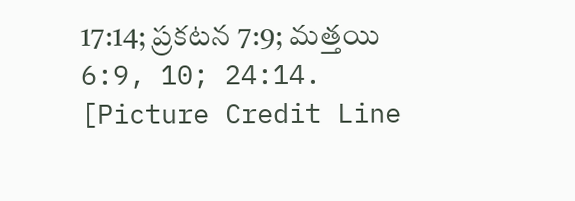17:14; ప్రకటన 7:9; మత్తయి 6:9, 10; 24:14.
[Picture Credit Line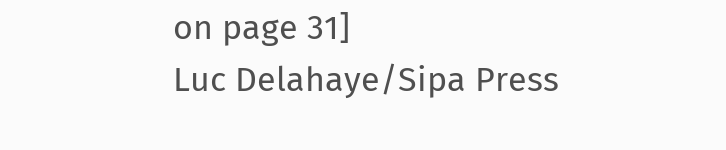on page 31]
Luc Delahaye/Sipa Press